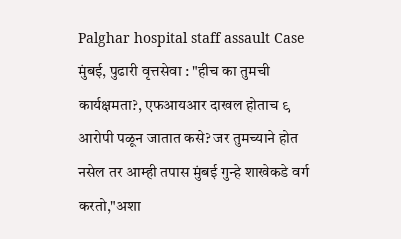Palghar hospital staff assault Case
मुंबई, पुढारी वृत्तसेवा : "हीच का तुमची कार्यक्षमता?, एफआयआर दाखल होताच ९ आरोपी पळून जातात कसे? जर तुमच्याने होत नसेल तर आम्ही तपास मुंबई गुन्हे शाखेकडे वर्ग करतो,"अशा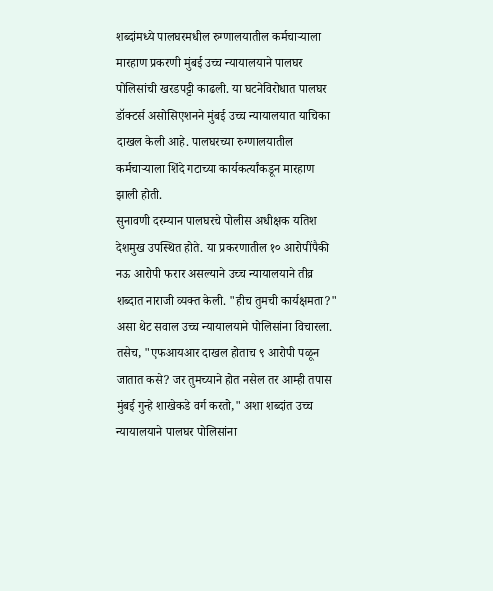शब्दांमध्ये पालघरमधील रुग्णालयातील कर्मचाऱ्याला मारहाण प्रकरणी मुंबई उच्च न्यायालयाने पालघर पोलिसांची खरडपट्टी काढली. या घटनेविरोधात पालघर डॉक्टर्स असोसिएशनने मुंबई उच्च न्यायालयात याचिका दाखल केली आहे. पालघरच्या रुग्णालयातील कर्मचाऱ्याला शिंदे गटाच्या कार्यकर्त्यांकडून मारहाण झाली होती.
सुनावणी दरम्यान पालघरचे पोलीस अधीक्षक यतिश देशमुख उपस्थित होते. या प्रकरणातील १० आरोपींपैकी नऊ आरोपी फरार असल्याने उच्च न्यायालयाने तीव्र शब्दात नाराजी व्यक्त केली. "हीच तुमची कार्यक्षमता?" असा थेट सवाल उच्च न्यायालयाने पोलिसांना विचारला. तसेच, "एफआयआर दाखल होताच ९ आरोपी पळून जातात कसे? जर तुमच्याने होत नसेल तर आम्ही तपास मुंबई गुन्हे शाखेकडे वर्ग करतो," अशा शब्दांत उच्च न्यायालयाने पालघर पोलिसांना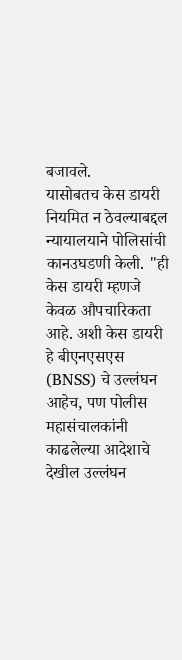बजावले.
यासोबतच केस डायरी नियमित न ठेवल्याबद्दल न्यायालयाने पोलिसांची कानउघडणी केली. "ही केस डायरी म्हणजे केवळ औपचारिकता आहे. अशी केस डायरी हे बीएनएसएस (BNSS) चे उल्लंघन आहेच, पण पोलीस महासंचालकांनी काढलेल्या आदेशाचे देखील उल्लंघन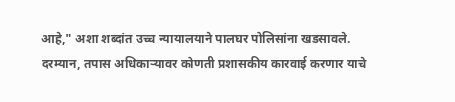आहे," अशा शब्दांत उच्च न्यायालयाने पालघर पोलिसांना खडसावले.
दरम्यान, तपास अधिकाऱ्यावर कोणती प्रशासकीय कारवाई करणार याचे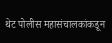थेट पोलीस महासंचालकांकडून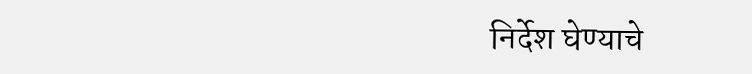निर्देश घेण्याचे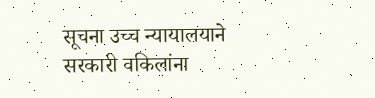सूचना उच्च न्यायालयाने सरकारी वकिलांना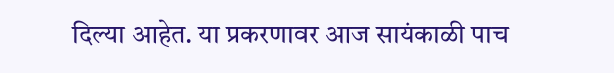दिल्या आहेत. या प्रकरणावर आज सायंकाळी पाच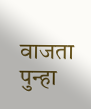वाजता पुन्हा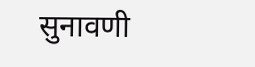सुनावणी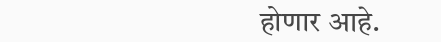होणार आहे.